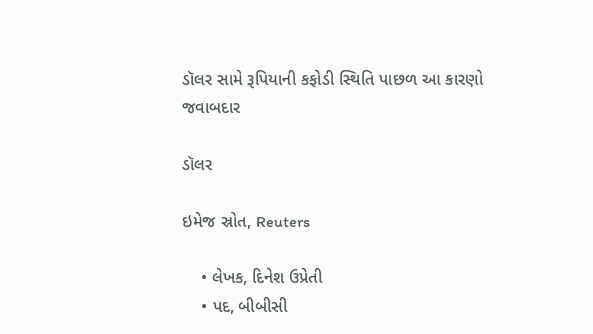ડૉલર સામે રૂપિયાની કફોડી સ્થિતિ પાછળ આ કારણો જવાબદાર

ડૉલર

ઇમેજ સ્રોત, Reuters

    • લેખક, દિનેશ ઉપ્રેતી
    • પદ, બીબીસી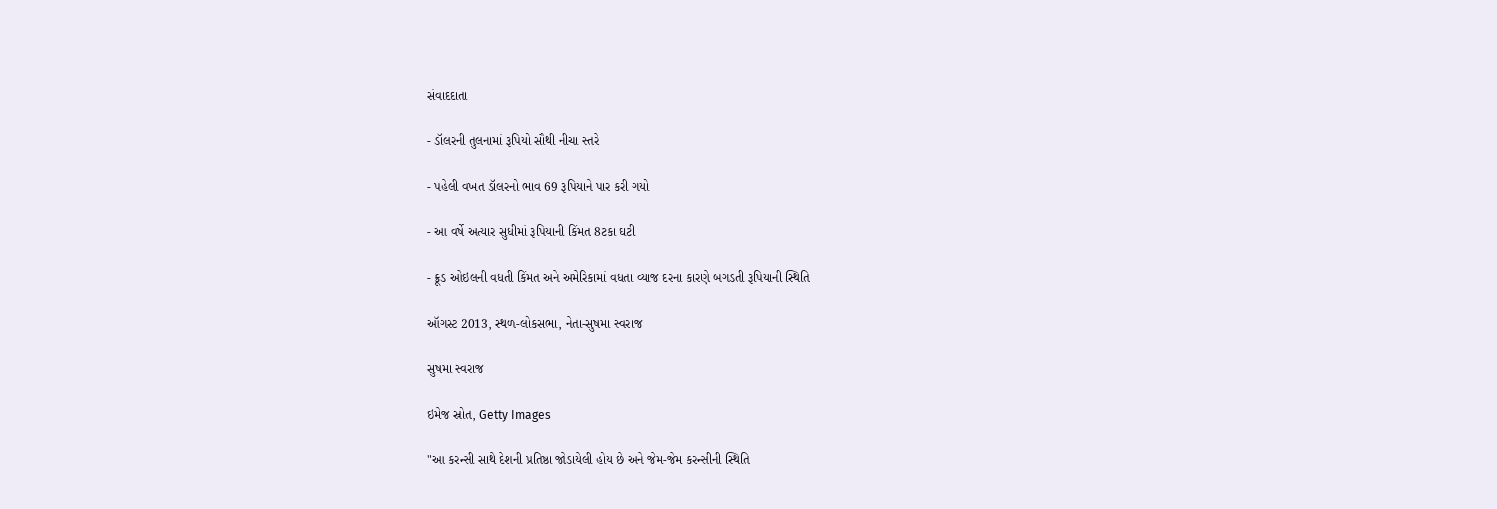સંવાદદાતા

- ડૉલરની તુલનામાં રૂપિયો સૌથી નીચા સ્તરે

- પહેલી વખત ડૉલરનો ભાવ 69 રૂપિયાને પાર કરી ગયો

- આ વર્ષે અત્યાર સુધીમાં રૂપિયાની કિંમત 8ટકા ઘટી

- ક્રૂડ ઓઇલની વધતી કિંમત અને અમેરિકામાં વધતા વ્યાજ દરના કારણે બગડતી રૂપિયાની સ્થિતિ

ઑગસ્ટ 2013, સ્થળ-લોકસભા, નેતા-સુષમા સ્વરાજ

સુષમા સ્વરાજ

ઇમેજ સ્રોત, Getty Images

"આ કરન્સી સાથે દેશની પ્રતિષ્ઠા જોડાયેલી હોય છે અને જેમ-જેમ કરન્સીની સ્થિતિ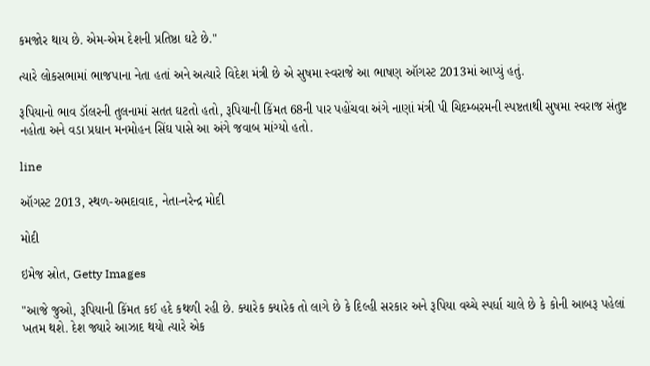કમજોર થાય છે. એમ-એમ દેશની પ્રતિષ્ઠા ઘટે છે."

ત્યારે લોકસભામાં ભાજપાના નેતા હતાં અને અત્યારે વિદેશ મંત્રી છે એ સુષમા સ્વરાજે આ ભાષણ ઑગસ્ટ 2013માં આપ્યું હતું.

રૂપિયાનો ભાવ ડૉલરની તુલનામાં સતત ઘટતો હતો, રૂપિયાની કિંમત 68ની પાર પહોંચવા અંગે નાણાં મંત્રી પી ચિદમ્બરમની સ્પષ્ટતાથી સુષમા સ્વરાજ સંતુષ્ટ નહોતા અને વડા પ્રધાન મનમોહન સિંઘ પાસે આ અંગે જવાબ માંગ્યો હતો.

line

ઑગસ્ટ 2013, સ્થળ-અમદાવાદ, નેતા-નરેન્દ્ર મોદી

મોદી

ઇમેજ સ્રોત, Getty Images

"આજે જુઓ, રૂપિયાની કિંમત કઈ હદે કથળી રહી છે. ક્યારેક ક્યારેક તો લાગે છે કે દિલ્હી સરકાર અને રૂપિયા વચ્ચે સ્પર્ધા ચાલે છે કે કોની આબરૂ પહેલાં ખતમ થશે. દેશ જ્યારે આઝાદ થયો ત્યારે એક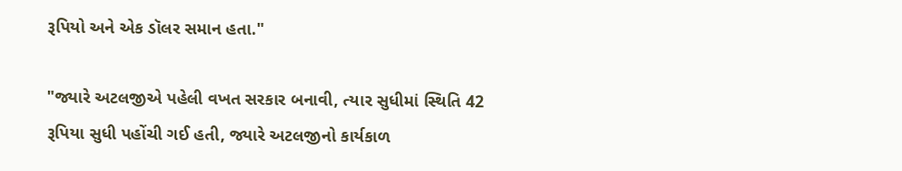રૂપિયો અને એક ડૉલર સમાન હતા."

"જ્યારે અટલજીએ પહેલી વખત સરકાર બનાવી, ત્યાર સુધીમાં સ્થિતિ 42 રૂપિયા સુધી પહોંચી ગઈ હતી, જ્યારે અટલજીનો કાર્યકાળ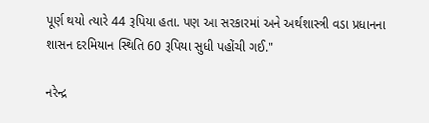પૂર્ણ થયો ત્યારે 44 રૂપિયા હતા. પણ આ સરકારમાં અને અર્થશાસ્ત્રી વડા પ્રધાનના શાસન દરમિયાન સ્થિતિ 60 રૂપિયા સુધી પહોંચી ગઈ."

નરેન્દ્ર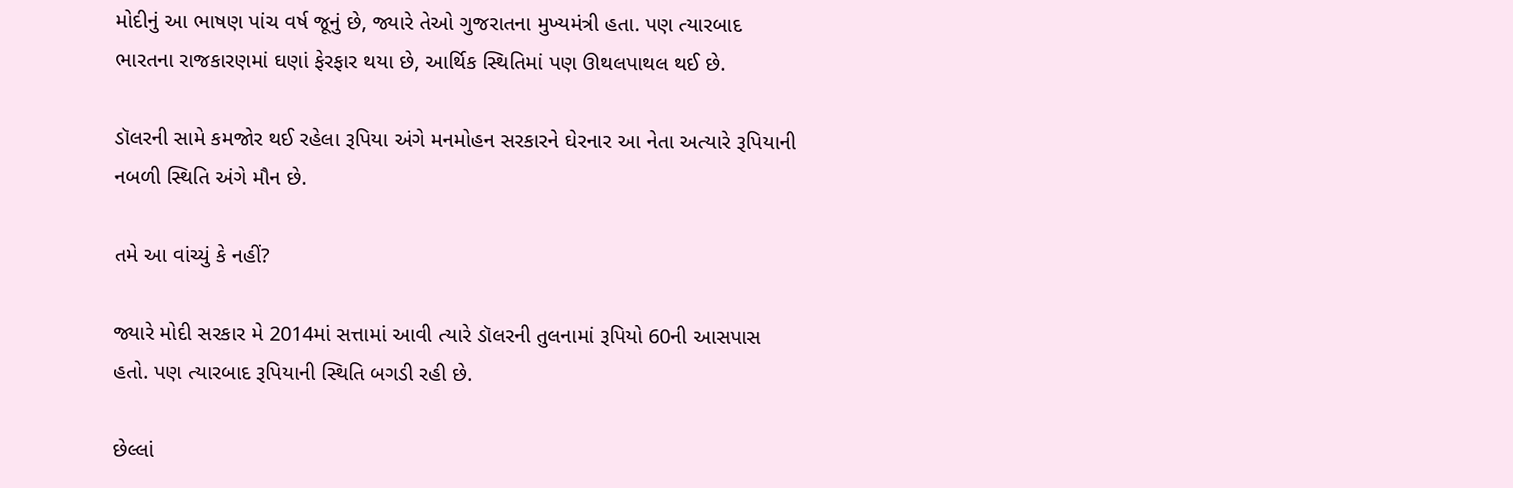મોદીનું આ ભાષણ પાંચ વર્ષ જૂનું છે, જ્યારે તેઓ ગુજરાતના મુખ્યમંત્રી હતા. પણ ત્યારબાદ ભારતના રાજકારણમાં ઘણાં ફેરફાર થયા છે, આર્થિક સ્થિતિમાં પણ ઊથલપાથલ થઈ છે.

ડૉલરની સામે કમજોર થઈ રહેલા રૂપિયા અંગે મનમોહન સરકારને ઘેરનાર આ નેતા અત્યારે રૂપિયાની નબળી સ્થિતિ અંગે મૌન છે.

તમે આ વાંચ્યું કે નહીં?

જ્યારે મોદી સરકાર મે 2014માં સત્તામાં આવી ત્યારે ડૉલરની તુલનામાં રૂપિયો 60ની આસપાસ હતો. પણ ત્યારબાદ રૂપિયાની સ્થિતિ બગડી રહી છે.

છેલ્લાં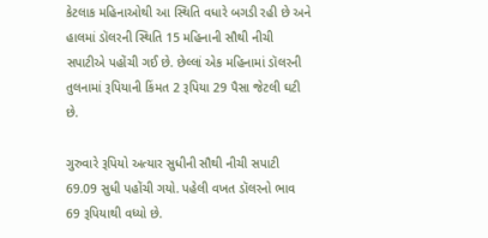કેટલાક મહિનાઓથી આ સ્થિતિ વધારે બગડી રહી છે અને હાલમાં ડૉલરની સ્થિતિ 15 મહિનાની સૌથી નીચી સપાટીએ પહોંચી ગઈ છે. છેલ્લાં એક મહિનામાં ડૉલરની તુલનામાં રૂપિયાની કિંમત 2 રૂપિયા 29 પૈસા જેટલી ઘટી છે.

ગુરુવારે રૂપિયો અત્યાર સુધીની સૌથી નીચી સપાટી 69.09 સુધી પહોંચી ગયો. પહેલી વખત ડૉલરનો ભાવ 69 રૂપિયાથી વધ્યો છે.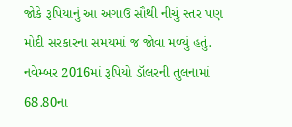જોકે રૂપિયાનું આ અગાઉ સૌથી નીચું સ્તર પણ મોદી સરકારના સમયમાં જ જોવા મળ્યું હતું. નવેમ્બર 2016માં રૂપિયો ડૉલરની તુલનામાં 68.80ના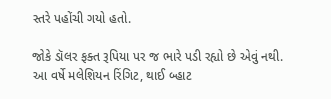સ્તરે પહોંચી ગયો હતો.

જોકે ડૉલર ફક્ત રૂપિયા પર જ ભારે પડી રહ્યો છે એવું નથી. આ વર્ષે મલેશિયન રિંગિટ, થાઈ બ્હાટ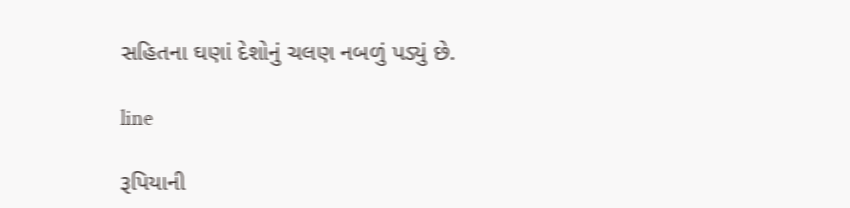સહિતના ઘણાં દેશોનું ચલણ નબળું પડ્યું છે.

line

રૂપિયાની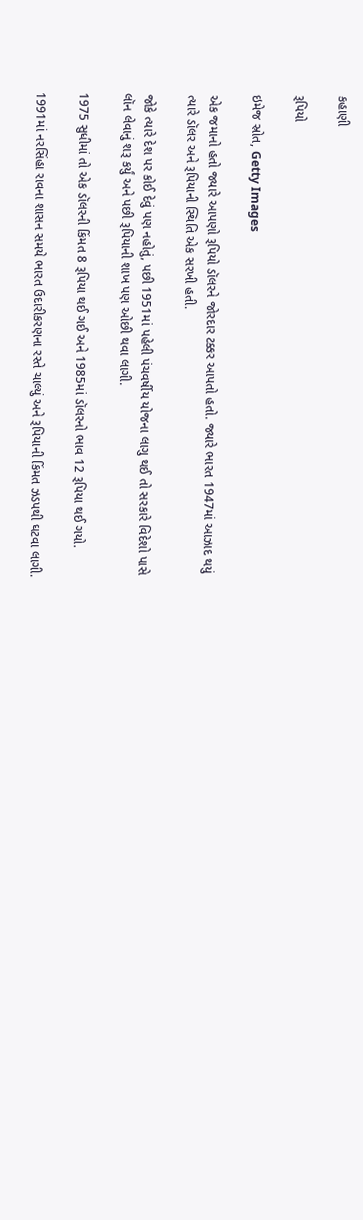કહાણી

રૂપિયો

ઇમેજ સ્રોત, Getty Images

એક જમાનો હતો જ્યારે આપણો રૂપિયો ડૉલરને જોરદાર ટક્કર આપતો હતો. જ્યારે ભારત 1947માં આઝાદ થયું ત્યારે ડૉલર અને રૂપિયાની સ્થિતિ એક સરખી હતી.

જોકે ત્યારે દેશ પર કોઈ દેવું પણ નહોતું, પછી 1951માં પહેલી પંચવર્ષીય યોજના લાગુ થઈ તો સરકારે વિદેશો પાસે લૉન લેવાનું શરૂ કર્યું અને પછી રૂપિયાની શાખ પણ ઓછી થવા લાગી.

1975 સુધીમાં તો એક ડૉલરની કિંમત 8 રૂપિયા થઈ ગઈ અને 1985માં ડૉલરનો ભાવ 12 રૂપિયા થઈ ગયો.

1991માં નરસિંહા રાવના શાસન સમયે ભારત ઉદારીકરણના રસ્તે ચાલ્યું અને રૂપિયાની કિંમત ઝડપથી ઘટવા લાગી.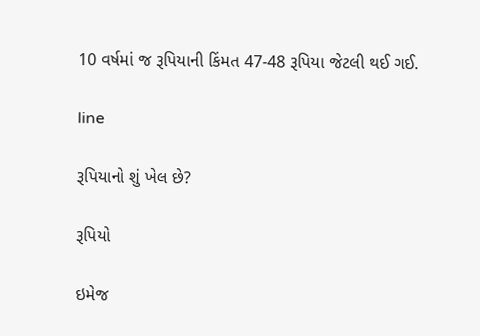10 વર્ષમાં જ રૂપિયાની કિંમત 47-48 રૂપિયા જેટલી થઈ ગઈ.

line

રૂપિયાનો શું ખેલ છે?

રૂપિયો

ઇમેજ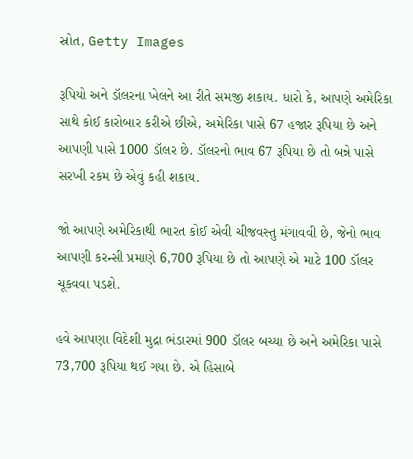સ્રોત, Getty Images

રૂપિયો અને ડૉલરના ખેલને આ રીતે સમજી શકાય. ધારો કે, આપણે અમેરિકા સાથે કોઈ કારોબાર કરીએ છીએ, અમેરિકા પાસે 67 હજાર રૂપિયા છે અને આપણી પાસે 1000 ડૉલર છે. ડૉલરનો ભાવ 67 રૂપિયા છે તો બન્ને પાસે સરખી રકમ છે એવું કહી શકાય.

જો આપણે અમેરિકાથી ભારત કોઈ એવી ચીજવસ્તુ મંગાવવી છે, જેનો ભાવ આપણી કરન્સી પ્રમાણે 6,700 રૂપિયા છે તો આપણે એ માટે 100 ડૉલર ચૂકવવા પડશે.

હવે આપણા વિદેશી મુદ્રા ભંડારમાં 900 ડૉલર બચ્યા છે અને અમેરિકા પાસે 73,700 રૂપિયા થઈ ગયા છે. એ હિસાબે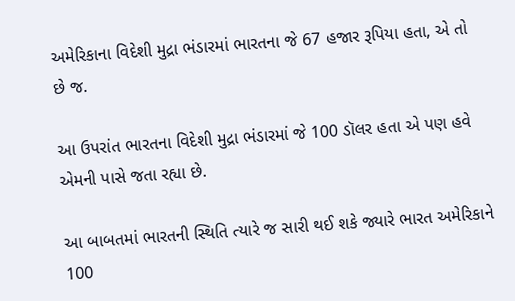અમેરિકાના વિદેશી મુદ્રા ભંડારમાં ભારતના જે 67 હજાર રૂપિયા હતા, એ તો છે જ.

આ ઉપરાંત ભારતના વિદેશી મુદ્રા ભંડારમાં જે 100 ડૉલર હતા એ પણ હવે એમની પાસે જતા રહ્યા છે.

આ બાબતમાં ભારતની સ્થિતિ ત્યારે જ સારી થઈ શકે જ્યારે ભારત અમેરિકાને 100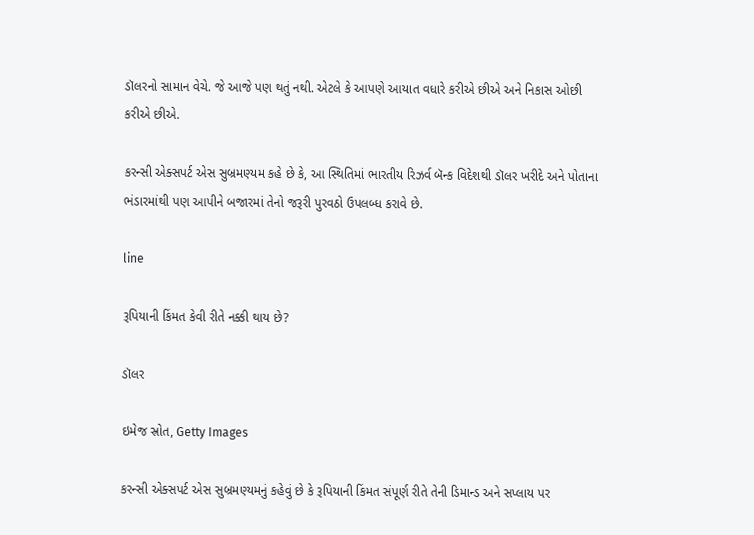ડૉલરનો સામાન વેચે. જે આજે પણ થતું નથી. એટલે કે આપણે આયાત વધારે કરીએ છીએ અને નિકાસ ઓછી કરીએ છીએ.

કરન્સી એક્સપર્ટ એસ સુબ્રમણ્યમ કહે છે કે, આ સ્થિતિમાં ભારતીય રિઝર્વ બૅન્ક વિદેશથી ડૉલર ખરીદે અને પોતાના ભંડારમાંથી પણ આપીને બજારમાં તેનો જરૂરી પુરવઠો ઉપલબ્ધ કરાવે છે.

line

રૂપિયાની કિંમત કેવી રીતે નક્કી થાય છે?

ડૉલર

ઇમેજ સ્રોત, Getty Images

કરન્સી એક્સપર્ટ એસ સુબ્રમણ્યમનું કહેવું છે કે રૂપિયાની કિંમત સંપૂર્ણ રીતે તેની ડિમાન્ડ અને સપ્લાય પર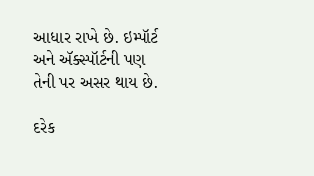આધાર રાખે છે. ઇમ્પૉર્ટ અને ઍક્સ્પૉર્ટની પણ તેની પર અસર થાય છે.

દરેક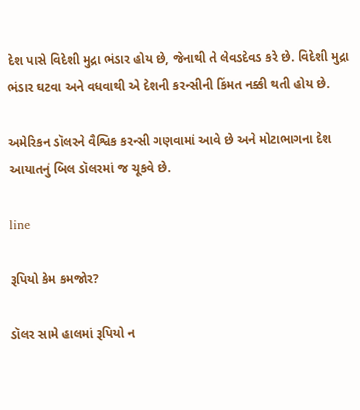દેશ પાસે વિદેશી મુદ્રા ભંડાર હોય છે, જેનાથી તે લેવડદેવડ કરે છે. વિદેશી મુદ્રા ભંડાર ઘટવા અને વધવાથી એ દેશની કરન્સીની કિંમત નક્કી થતી હોય છે.

અમેરિકન ડૉલરને વૈશ્વિક કરન્સી ગણવામાં આવે છે અને મોટાભાગના દેશ આયાતનું બિલ ડૉલરમાં જ ચૂકવે છે.

line

રૂપિયો કેમ કમજોર?

ડૉલર સામે હાલમાં રૂપિયો ન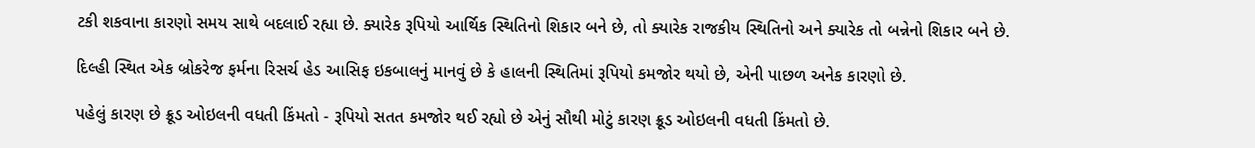ટકી શકવાના કારણો સમય સાથે બદલાઈ રહ્યા છે. ક્યારેક રૂપિયો આર્થિક સ્થિતિનો શિકાર બને છે, તો ક્યારેક રાજકીય સ્થિતિનો અને ક્યારેક તો બન્નેનો શિકાર બને છે.

દિલ્હી સ્થિત એક બ્રોકરેજ ફર્મના રિસર્ચ હેડ આસિફ ઇકબાલનું માનવું છે કે હાલની સ્થિતિમાં રૂપિયો કમજોર થયો છે, એની પાછળ અનેક કારણો છે.

પહેલું કારણ છે ક્રૂડ ઓઇલની વધતી કિંમતો - રૂપિયો સતત કમજોર થઈ રહ્યો છે એનું સૌથી મોટું કારણ ક્રૂડ ઓઇલની વધતી કિંમતો છે.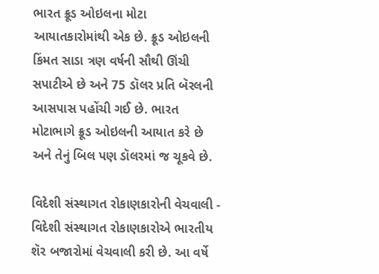ભારત ક્રૂડ ઓઇલના મોટા આયાતકારોમાંથી એક છે. ક્રૂડ ઓઇલની કિંમત સાડા ત્રણ વર્ષની સૌથી ઊંચી સપાટીએ છે અને 75 ડૉલર પ્રતિ બૅરલની આસપાસ પહોંચી ગઈ છે. ભારત મોટાભાગે ક્રૂડ ઓઇલની આયાત કરે છે અને તેનું બિલ પણ ડૉલરમાં જ ચૂકવે છે.

વિદેશી સંસ્થાગત રોકાણકારોની વેચવાલી - વિદેશી સંસ્થાગત રોકાણકારોએ ભારતીય શૅર બજારોમાં વેચવાલી કરી છે. આ વર્ષે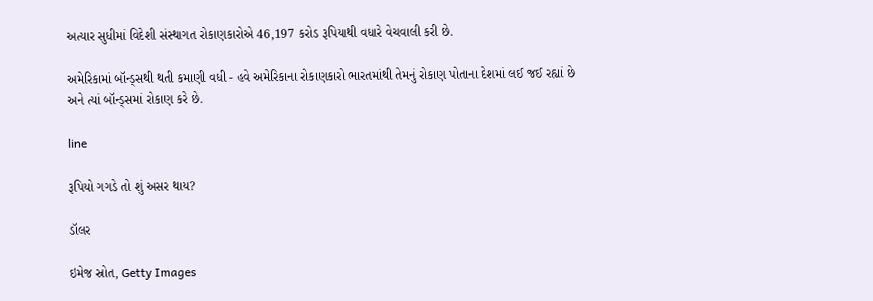અત્યાર સુધીમાં વિદેશી સંસ્થાગત રોકાણકારોએ 46,197 કરોડ રૂપિયાથી વધારે વેચવાલી કરી છે.

અમેરિકામાં બૉન્ડ્સથી થતી કમાણી વધી - હવે અમેરિકાના રોકાણકારો ભારતમાંથી તેમનું રોકાણ પોતાના દેશમાં લઈ જઈ રહ્યાં છે અને ત્યાં બૉન્ડ્સમાં રોકાણ કરે છે.

line

રૂપિયો ગગડે તો શું અસર થાય?

ડૉલર

ઇમેજ સ્રોત, Getty Images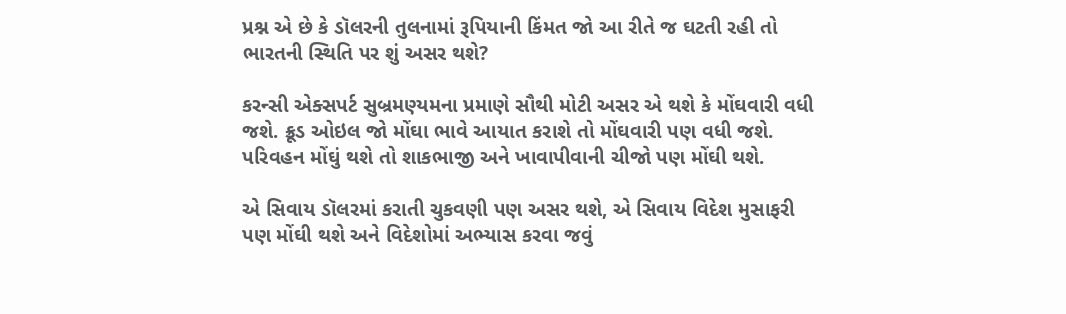પ્રશ્ન એ છે કે ડૉલરની તુલનામાં રૂપિયાની કિંમત જો આ રીતે જ ઘટતી રહી તો ભારતની સ્થિતિ પર શું અસર થશે?

કરન્સી એક્સપર્ટ સુબ્રમણ્યમના પ્રમાણે સૌથી મોટી અસર એ થશે કે મોંઘવારી વધી જશે. ક્રૂડ ઓઇલ જો મોંઘા ભાવે આયાત કરાશે તો મોંઘવારી પણ વધી જશે. પરિવહન મોંઘું થશે તો શાકભાજી અને ખાવાપીવાની ચીજો પણ મોંઘી થશે.

એ સિવાય ડૉલરમાં કરાતી ચુકવણી પણ અસર થશે, એ સિવાય વિદેશ મુસાફરી પણ મોંઘી થશે અને વિદેશોમાં અભ્યાસ કરવા જવું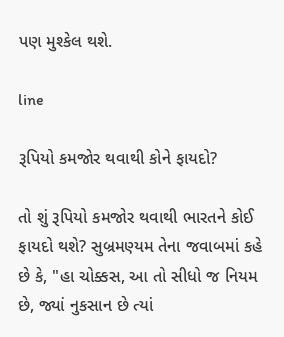પણ મુશ્કેલ થશે.

line

રૂપિયો કમજોર થવાથી કોને ફાયદો?

તો શું રૂપિયો કમજોર થવાથી ભારતને કોઈ ફાયદો થશે? સુબ્રમણ્યમ તેના જવાબમાં કહે છે કે, "હા ચોક્કસ, આ તો સીધો જ નિયમ છે, જ્યાં નુકસાન છે ત્યાં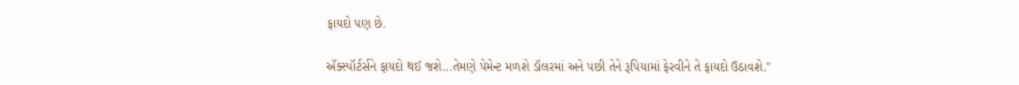ફાયદો પણ છે.

ઍક્સ્પૉર્ટર્સને ફાયદો થઈ જશે...તેમણે પેમેન્ટ મળશે ડૉલરમાં અને પછી તેને રૂપિયામાં ફેરવીને તે ફાયદો ઉઠાવશે."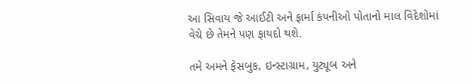આ સિવાય જે આઈટી અને ફાર્મા કંપનીઓ પોતાનો માલ વિદેશોમાં વેચે છે તેમને પણ ફાયદો થશે.

તમે અમને ફેસબુક, ઇન્સ્ટાગ્રામ, યુટ્યૂબ અને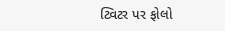ટ્વિટર પર ફોલો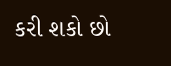કરી શકો છો